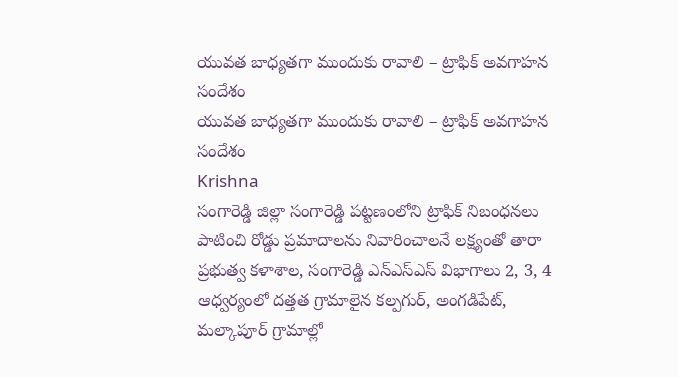యువత బాధ్యతగా ముందుకు రావాలి – ట్రాఫిక్ అవగాహన సందేశం
యువత బాధ్యతగా ముందుకు రావాలి – ట్రాఫిక్ అవగాహన సందేశం
Krishna
సంగారెడ్డి జిల్లా సంగారెడ్డి పట్టణంలోని ట్రాఫిక్ నిబంధనలు పాటించి రోడ్డు ప్రమాదాలను నివారించాలనే లక్ష్యంతో తారా ప్రభుత్వ కళాశాల, సంగారెడ్డి ఎన్ఎస్ఎస్ విభాగాలు 2, 3, 4 ఆధ్వర్యంలో దత్తత గ్రామాలైన కల్పగుర్, అంగడిపేట్, మల్కాపూర్ గ్రామాల్లో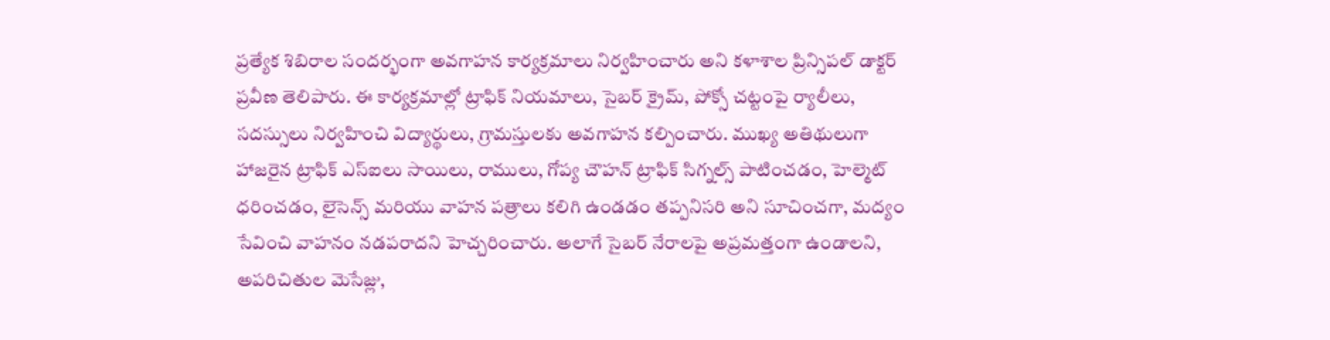ప్రత్యేక శిబిరాల సందర్భంగా అవగాహన కార్యక్రమాలు నిర్వహించారు అని కళాశాల ప్రిన్సిపల్ డాక్టర్ ప్రవీణ తెలిపారు. ఈ కార్యక్రమాల్లో ట్రాఫిక్ నియమాలు, సైబర్ క్రైమ్, పోక్సో చట్టంపై ర్యాలీలు, సదస్సులు నిర్వహించి విద్యార్థులు, గ్రామస్తులకు అవగాహన కల్పించారు. ముఖ్య అతిథులుగా హాజరైన ట్రాఫిక్ ఎస్ఐలు సాయిలు, రాములు, గోప్య చౌహన్ ట్రాఫిక్ సిగ్నల్స్ పాటించడం, హెల్మెట్ ధరించడం, లైసెన్స్ మరియు వాహన పత్రాలు కలిగి ఉండడం తప్పనిసరి అని సూచించగా, మద్యం సేవించి వాహనం నడపరాదని హెచ్చరించారు. అలాగే సైబర్ నేరాలపై అప్రమత్తంగా ఉండాలని, అపరిచితుల మెసేజ్లు,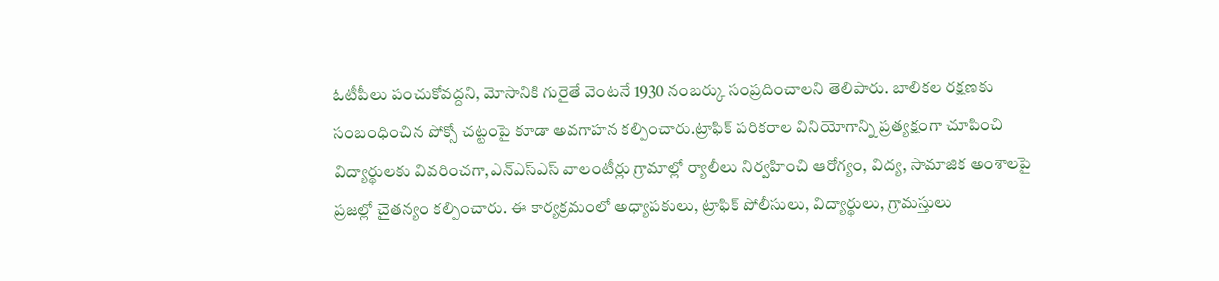ఓటీపీలు పంచుకోవద్దని, మోసానికి గురైతే వెంటనే 1930 నంబర్కు సంప్రదించాలని తెలిపారు. బాలికల రక్షణకు సంబంధించిన పోక్సో చట్టంపై కూడా అవగాహన కల్పించారు.ట్రాఫిక్ పరికరాల వినియోగాన్ని ప్రత్యక్షంగా చూపించి విద్యార్థులకు వివరించగా,ఎన్ఎస్ఎస్ వాలంటీర్లు గ్రామాల్లో ర్యాలీలు నిర్వహించి ఆరోగ్యం, విద్య, సామాజిక అంశాలపై ప్రజల్లో చైతన్యం కల్పించారు. ఈ కార్యక్రమంలో అధ్యాపకులు, ట్రాఫిక్ పోలీసులు, విద్యార్థులు, గ్రామస్తులు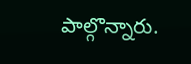పాల్గొన్నారు.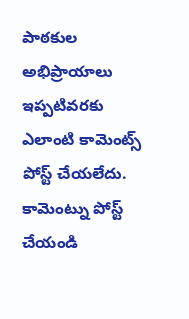పాఠకుల అభిప్రాయాలు
ఇప్పటివరకు ఎలాంటి కామెంట్స్ పోస్ట్ చేయలేదు.
కామెంట్ను పోస్ట్ చేయండి